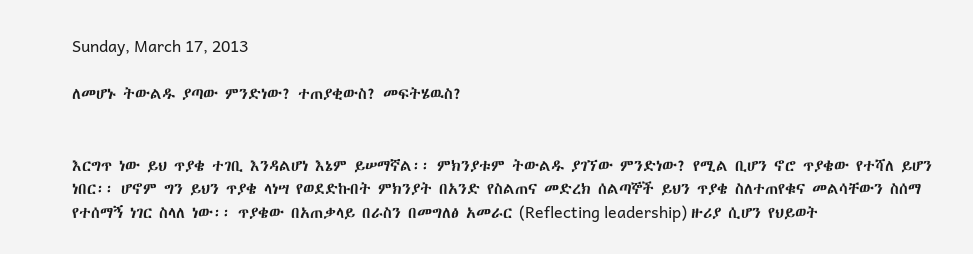Sunday, March 17, 2013

ለመሆኑ ትውልዱ ያጣው ምንድነው? ተጠያቂውስ? መፍትሄዉስ?


እርግጥ ነው ይህ ጥያቄ ተገቢ እንዳልሆነ እኔም ይሠማኛል፡፡ ምክንያቱም ትውልዱ ያገኘው ምንድነው? የሚል ቢሆን ኖሮ ጥያቄው የተሻለ ይሆን ነበር፡፡ ሆኖም ግን ይህን ጥያቄ ላነሣ የወደድኩበት ምክንያት በአንድ የስልጠና መድረክ ሰልጣኞች ይህን ጥያቄ ስለተጠየቁና መልሳቸውን ስሰማ የተሰማኝ ነገር ስላለ ነው፡፡ ጥያቄው በአጠቃላይ በራስን በመግለፅ አመራር (Reflecting leadership) ዙሪያ ሲሆን የህይወት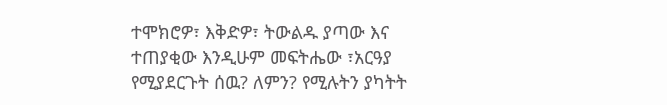ተሞክሮዎ፣ እቅድዎ፣ ትውልዱ ያጣው እና ተጠያቂው እንዲሁም መፍትሔው ፣አርዓያ የሚያደርጉት ሰዉ? ለምን? የሚሉትን ያካትት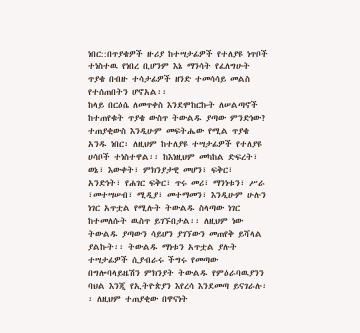ነበር::በጥያቄዎች ዙሪያ ከተሣታፊዎች የተለያዩ ነጥቦች ተነስተዉ የነበረ ቢሆንም እኔ ማንሳት የፈለግሁት ጥያቄ በብዙ ተሳታፊዎች ዘንድ ተመሳሳይ መልስ የተሰጠበትን ሆኖአል፡፡
ከላይ በርዕሴ ለመጥቀስ እንደሞከርኩት ለሠልጣኖች ከተጠየቁት ጥያቄ ውስጥ ትውልዱ ያጣው ምንድነው? ተጠያቂውስ እንዲሁም መፍትሔው የሚል ጥያቄ አንዱ ነበር፡ ለዚህም ከተለያዩ ተሣታፊዎች የተለያዩ ሀሳቦች ተነስተዋል፡፡ ከእነዚህም መካከል ድፍረት፣ ወኔ፣ እውቀት፣ ምክንያታዊ መሆን፣ ፍቅር፣ አንድነት፣ የሐገር ፍቅር፣ ጥሩ መሪ፣ ማንነቱን፣ ሥራ ፣መተሣሠብ፣ ሚዲያ፣ መተማመን፣ እንዲሁም ሁሉን ነገር አጥቷል የሚሉት ትውልዱ ስላጣው ነገር ከተመለሱት ዉስጥ ይገኙበታል፡፡ ለዚህም ነው ትውልዱ ያጣውን ሳይሆን ያገኘውን መጠየቅ ይሻላል ያልኩት፡፡ ትውልዱ ማነቱን አጥቷል ያሉት ተሣታፊዎች ሲያብራሩ ችግሩ የመጣው በግሎባላይዜሽን ምክንያት ትውልዱ የምዕራባዉያንን ባህል እንጂ የኢትዮጵያን እየረሳ እንደመጣ ይናገራሉ፡፡ ለዚህም ተጠያቂው በዋናነት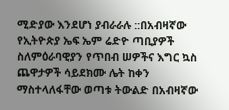ሚድያው እንደሆነ ያብራራሉ ::በአብዛኛው የኢትዮጵያ ኤፍ ኤም ሬድዮ ጣቢያዎች ስለምዕራባዊያን የጥበብ ሠዎችና እግር ኳስ ጨዋታዎች ሳይደክሙ ሌት ከቀን ማስተላለፋቸው ወጣቱ ትውልድ በአብዛኛው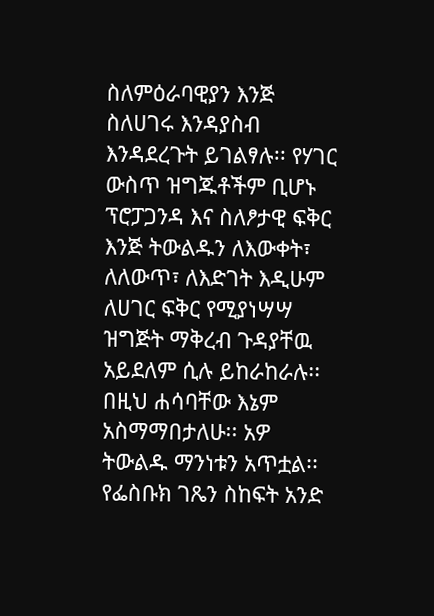ስለምዕራባዊያን እንጅ ስለሀገሩ እንዳያስብ እንዳደረጉት ይገልፃሉ፡፡ የሃገር ውስጥ ዝግጁቶችም ቢሆኑ ፕሮፓጋንዳ እና ስለፆታዊ ፍቅር እንጅ ትውልዱን ለእውቀት፣ ለለውጥ፣ ለእድገት እዲሁም ለሀገር ፍቅር የሚያነሣሣ ዝግጅት ማቅረብ ጉዳያቸዉ አይደለም ሲሉ ይከራከራሉ፡፡ በዚህ ሐሳባቸው እኔም አስማማበታለሁ፡፡ አዎ ትውልዱ ማንነቱን አጥቷል፡፡ የፌስቡክ ገጼን ስከፍት አንድ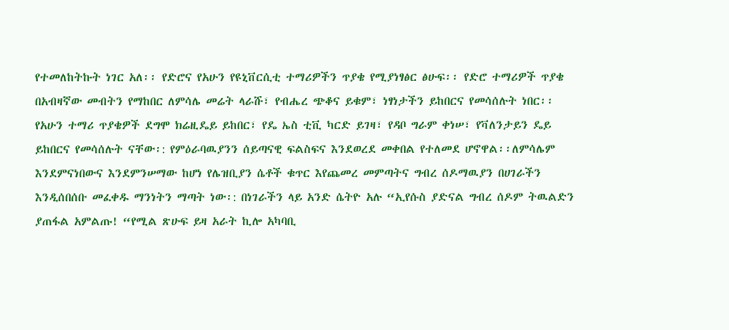የተመለከትኩት ነገር አለ፡፡ የድሮና የአሁን የዩኒቨርሲቲ ተማሪዎችን ጥያቄ የሚያነፃፅር ፅሁፍ፡፡ የድሮ ተማሪዎች ጥያቄ በአብዛኛው መብትን የማከበር ለምሳሌ መሬት ላራሹ፣ የብሔረ ጭቆና ይቁም፣ ነፃነታችን ይከበርና የመሳሰሉት ነበር፡፡ የአሁን ተማሪ ጥያቄዎች ደግሞ ክሬዚዴይ ይከበር፣ የዴ ኤስ ቲቪ ካርድ ይገዛ፣ የዳቦ ግራም ቀነሠ፣ የቫለንታይን ዴይ ይከበርና የመሳሰሉት ናቸው፡: የምዕራባዉያንን ሰይጣናዊ ፍልስፍና እንደወረደ መቀበል የተለመደ ሆኖዋል፡፡ለምሳሌም እንደምናነበውና እንደምንሠማው ከሆነ የሌዝቢያን ሴቶች ቁጥር እየጨመረ መምጣትና ግብረ ሰዶማዉያን በሀገራችን እንዲሰበሰቡ መፈቀዱ ማንነትን ማጣት ነው፡: በነገራችን ላይ አንድ ሴትዮ አሉ “ኢየሱስ ያድናል ግብረ ሰዶም ትዉልድን ያጠፋል አምልጡ! “የሚል ጽሁፍ ይዛ አራት ኪሎ አካባቢ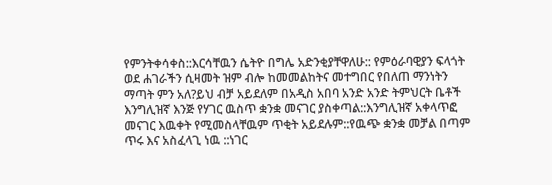የምንትቀሳቀስ::እርሳቸዉን ሴትዮ በግሌ አድንቂያቸዋለሁ:: የምዕራባዊያን ፍላጎት ወደ ሐገራችን ሲዛመት ዝም ብሎ ከመመልከትና መተግበር የበለጠ ማንነትን ማጣት ምን አለ?ይህ ብቻ አይደለም በአዲስ አበባ አንድ አንድ ትምህርት ቤቶች እንግሊዝኛ እንጅ የሃገር ዉስጥ ቋንቋ መናገር ያስቀጣል::እንግሊዝኛ አቀላጥፎ መናገር እዉቀት የሚመስላቸዉም ጥቂት አይደሉም::የዉጭ ቋንቋ መቻል በጣም ጥሩ እና አስፈላጊ ነዉ ::ነገር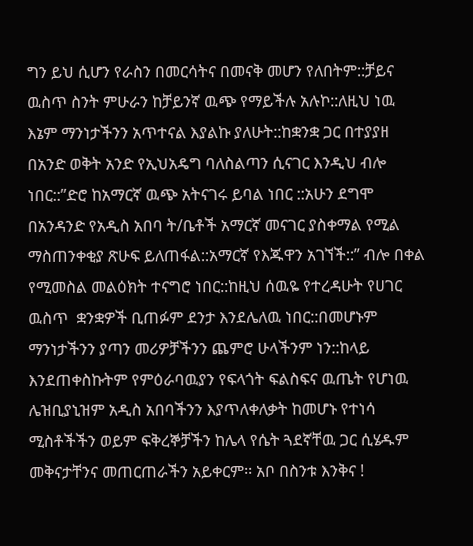ግን ይህ ሲሆን የራስን በመርሳትና በመናቅ መሆን የለበትም::ቻይና ዉስጥ ስንት ምሁራን ከቻይንኛ ዉጭ የማይችሉ አሉኮ::ለዚህ ነዉ እኔም ማንነታችንን አጥተናል እያልኩ ያለሁት::ከቋንቋ ጋር በተያያዘ በአንድ ወቅት አንድ የኢህአዴግ ባለስልጣን ሲናገር እንዲህ ብሎ ነበር::”ድሮ ከአማርኛ ዉጭ አትናገሩ ይባል ነበር ::አሁን ደግሞ በአንዳንድ የአዲስ አበባ ት/ቤቶች አማርኛ መናገር ያስቀማል የሚል ማስጠንቀቂያ ጽሁፍ ይለጠፋል::አማርኛ የእጁዋን አገኘች::” ብሎ በቀል የሚመስል መልዕክት ተናግሮ ነበር::ከዚህ ሰዉዬ የተረዳሁት የሀገር ዉስጥ  ቋንቋዎች ቢጠፉም ደንታ እንደሌለዉ ነበር::በመሆኑም ማንነታችንን ያጣን መሪዎቻችንን ጨምሮ ሁላችንም ነን::ከላይ እንደጠቀስኩትም የምዕራባዉያን የፍላጎት ፍልስፍና ዉጤት የሆነዉ ሌዝቢያኒዝም አዲስ አበባችንን እያጥለቀለቃት ከመሆኑ የተነሳ  ሚስቶችችን ወይም ፍቅረኞቻችን ከሌላ የሴት ጓደኛቸዉ ጋር ሲሄዱም መቅናታቸንና መጠርጠራችን አይቀርም፡፡ አቦ በስንቱ እንቅና !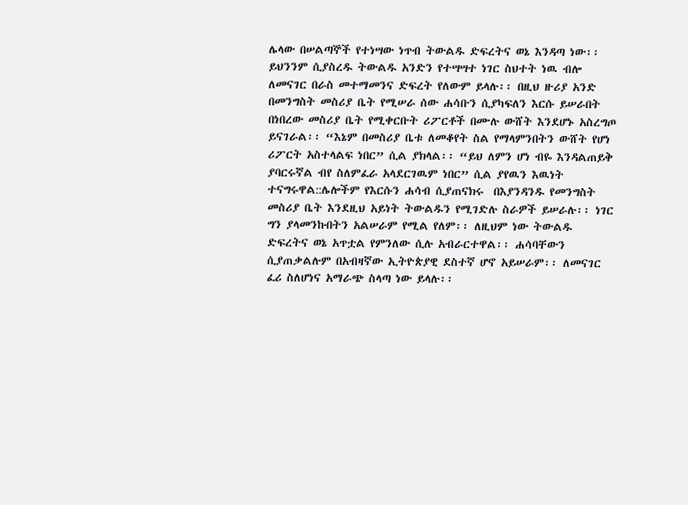ሌላው በሠልጣኞች የተነሣው ነጥብ ትውልዱ ድፍረትና ወኔ እንዳጣ ነው፡፡ ይህንንም ሲያስረዱ ትውልዱ አንድን የተሣሣተ ነገር ስህተት ነዉ ብሎ ለመናገር በራስ መተማመንና ድፍረት የለውም ይላሉ፡፡ በዚህ ዙሪያ አንድ በመንግስት መስሪያ ቤት የሚሠራ ሰው ሐሳቡን ሲያካፍለን እርሱ ይሠራበት በነበረው መስሪያ ቤት የሚቀርቡት ሪፖርቶች በሙሉ ውሸት እንደሆኑ አስረግጦ ይናገራል፡፡ “እኔም በመስሪያ ቤቱ ለመቆየት ስል የማላምንበትን ውሸት የሆነ ሪፖርት አስተላልፍ ነበር” ሲል ያክላል፡፡ “ይህ ለምን ሆነ ብዬ እንዳልጠይቅ ያባርሩኛል ብየ ስለምፈራ አላደርገዉም ነበር” ሲል ያየዉን እዉነት ተናግሩዋል::ሌሎችም የእርሱን ሐሳብ ሲያጠናክሩ  በእያንዳንዱ የመንግስት መስሪያ ቤት እንደዚህ አይነት ትውልዱን የሚገድሉ ስራዎች ይሠራሉ፡፡ ነገር ግን ያላመንኩበትን አልሠራም የሚል የለም፡፡ ለዚህም ነው ትውልዱ ድፍረትና ወኔ አጥቷል የምንለው ሲሉ አብራርተዋል፡፡ ሐሳባቸውን ሲያጠቃልሉም በአብዛኛው ኢትዮጵያዊ ደስተኛ ሆኖ አይሠራም፡፡ ለመናገር ፈሪ ስለሆነና አማራጭ ስላጣ ነው ይላሉ፡፡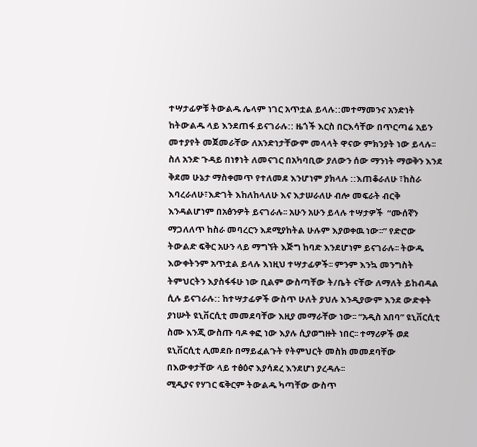ተሣታፊዎቹ ትውልዱ ሌላም ነገር አጥቷል ይላሉ::መተማመንና አንድነት ከትውልዱ ላይ እንደጠፋ ይናገራሉ:: ዜጎች እርስ በርእሳቸው በጥርጣሬ አይን መተያየት መጀመራቸው ለአንድነታቸውም መላላት ዋናው ምክንያት ነው ይላሉ፡፡ ስለ አንድ ጉዳይ በነፃነት ለመናገር በአካባቢው ያለውን ሰው ማንነት ማወቅን እንደ ቅደመ ሁኔታ ማስቀመጥ የተለመደ እንሆነም ያክላሉ ::እጠቆራለሁ ፣ከስራ እባረራለሁ፣እድገት እከለከላለሁ እና እታሠራለሁ ብሎ መፍራት ብርቅ እንዳልሆነም በአፅንዎት ይናገራሉ፡፡ አሁን አሁን ይላሉ ተሣታዎች  “ሙሰኛን ማጋለለጥ ከስራ መባረርን እደሚያከትል ሁሉም እያወቀዉ ነው፡፡” የድሮው ትውልድ ፍቅር አሁን ላይ ማግኘት እጅግ ከባድ እንደሆነም ይናገራሉ፡፡ ትውዱ እውቀትንም አጥቷል ይላሉ እነዚህ ተሣታፊዎች፡፡ ምንም እንኳ መንግስት ትምህርትን እያስፋፋሁ ነው ቢልም ውስጣቸው ት/ቤት ናቸው ለማለት ይከብዳል ሲሉ ይናገራሉ:: ከተሣታፊዎች ውስጥ ሁለት ያህሉ እንዲያውም እንደ ውድቀት ያነሡት ዩኒቨርሲቲ መመደባቸው እዚያ መማራቸው ነው፡፡ “አዲስ አበባ” ዩኒቨርሲቲ ስሙ እንጂ ውስጡ ባዶ ቀፎ ነው እያሉ ሲያወግዙት ነበር፡፡ ተማሪዎች ወደ ዩኒቨርሲቲ ሊመደቡ በማይፈልጉት የትምህርት መስክ መመደባቸው በእውቀታቸው ላይ ተፅዕኖ እያሳደረ እንደሆነ ያረዳሉ፡፡
ሚዲያና የሃገር ፍቅርም ትውልዱ ካጣቸው ውስጥ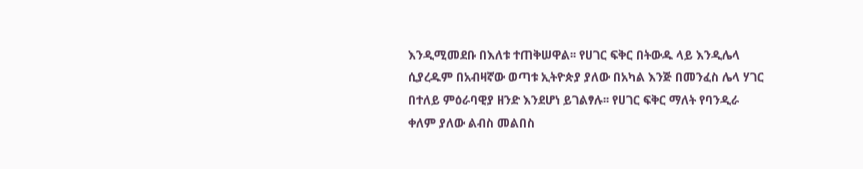እንዲሚመደቡ በእለቱ ተጠቅሠዋል፡፡ የሀገር ፍቅር በትውዱ ላይ እንዲሌላ ሲያረዱም በአብዛኛው ወጣቱ ኢትዮጵያ ያለው በአካል እንጅ በመንፈስ ሌላ ሃገር በተለይ ምዕራባዊያ ዘንድ እንደሆነ ይገልፃሉ፡፡ የሀገር ፍቅር ማለት የባንዲራ ቀለም ያለው ልብስ መልበስ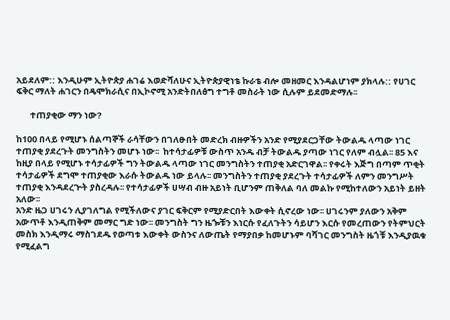አይደለም:: እንዲሁም ኢትዮጵያ ሐገሬ እወድሻለሁና ኢትዮጵያዊነቴ ኩራቴ ብሎ መዘመር እንዳልሆነም ያክላሉ:: የሀገር ፍቅር ማለት ሐገርን በዴሞክራሲና በኢኮኖሚ አንድትበለፅግ ተግቶ መስራት ነው ሲሉም ይደመድማሉ፡፡

       ተጠያቂው ማን ነው?

ከ100 በላይ የሚሆኑ ሰልጣኞች ራሳቸውን በገለፁበት መድረክ ብዙዎችን አንድ የሚያደርጋቸው ትውልዱ ላጣው ነገር ተጠያቂ ያደረጉት መንግስትን መሆኑ ነው፡፡  ከተሳታፊዎቹ ውስጥ አንዱ ብቻ ትውልዱ ያጣው ነገር የለም ብሏል፡፡ 85 እና ከዚያ በላይ የሚሆኑ ተሳታፊዎች ግን ትውልዱ ላጣው ነገር መንግስትን ተጠያቂ አድርገዋል፡፡ የቀሩት እጅግ በጣም ጥቂት ተሳታፊዎች ደግሞ ተጠያቂው እራሱ ትውልዱ ነው ይላሉ፡፡ መንግስትን ተጠያቂ ያደረጉት ተሳታፊዎች ለምን መንግሥት ተጠያቂ እንዳደረጕት ያስረዳሉ፡፡ የተሳታፊዎች ሀሣብ ብዙ አይነት ቢሆንም ጠቅለል ባለ መልኩ የሚከተለውን አይነት ይዘት አለው፡፡
አንድ ዜጋ ሀገሩን ሊያገለግል የሚችለውና ያገር ፍቅርም የሚያድርበት እውቀት ሲኖረው ነው፡፡ ሀገሩንም ያለውን አቅም አውጥቶ እንዲጠቅም መማር ግድ ነው፡፡ መንግስት ግን ዜጐቹን እነርሱ የፈለጉትን ሳይሆን እርሱ የመረጠውን የትምህርት መስክ እንዲማሩ ማስገደዱ የወጣቱ እውቀት ውስንና ለውጤት የማያበቃ ከመሆኑም ባሻገር መንግስት ዜጎቹ እንዲያዉቁ የሚፈልግ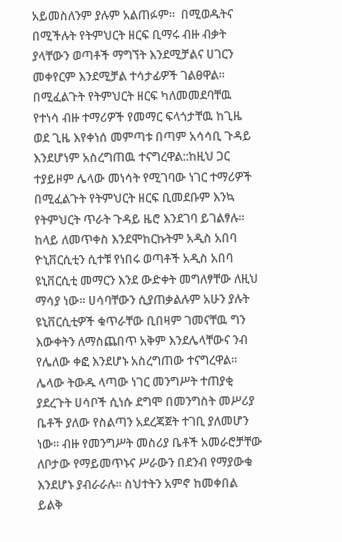አይመስለንም ያሉም አልጠፉም፡፡  በሚወዱትና በሚችሉት የትምህርት ዘርፍ ቢማሩ ብዙ ብቃት ያላቸውን ወጣቶች ማግኘት እንደሚቻልና ሀገርን መቀየርም እንደሚቻል ተሳታፊዎች ገልፀዋል፡፡ በሚፈልጉት የትምህርት ዘርፍ ካለመመደባቸዉ የተነሳ ብዙ ተማሪዎች የመማር ፍላጎታቸዉ ከጊዜ ወደ ጊዜ እየቀነሰ መምጣቱ በጣም አሳሳቢ ጉዳይ እንደሆነም አስረግጠዉ ተናግረዋል::ከዚህ ጋር ተያይዞም ሌላው መነሳት የሚገባው ነገር ተማሪዎች በሚፈልጉት የትምህርት ዘርፍ ቢመደቡም እንኳ የትምህርት ጥራት ጉዳይ ዜሮ እንደገባ ይገልፃሉ፡፡ ከላይ ለመጥቀስ እንደሞከርኩትም አዲስ አበባ ዮኒቨርሲቲን ሲተቹ የነበሩ ወጣቶች አዲስ አበባ ዩኒቨርሲቲ መማርን እንደ ውድቀት መግለፃቸው ለዚህ ማሳያ ነው፡፡ ሀሳባቸውን ሲያጠቃልሉም አሁን ያሉት ዩኒቨርሲቲዎች ቁጥራቸው ቢበዛም ገመናቸዉ ግን እውቀትን ለማስጨበጥ አቅም እንደሌላቸውና ንብ የሌለው ቀፎ እንደሆኑ አስረግጠው ተናግረዋል፡፡
ሌላው ትውዱ ላጣው ነገር መንግሥት ተጠያቂ ያደረጉት ሀሳቦች ሲነሱ ደግሞ በመንግስት መሥሪያ ቤቶች ያለው የስልጣን አደረጃጀት ተገቢ ያለመሆን ነው፡፡ ብዙ የመንግሥት መስሪያ ቤቶች አመራሮቻቸው ለቦታው የማይመጥኑና ሥራውን በደንብ የማያውቁ እንደሆኑ ያብራራሉ፡፡ ስህተትን አምኖ ከመቀበል ይልቅ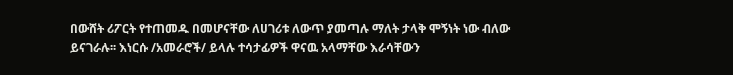በውሸት ሪፖርት የተጠመዱ በመሆናቸው ለሀገሪቱ ለውጥ ያመጣሉ ማለት ታላቅ ሞኝነት ነው ብለው ይናገራሉ፡፡ እነርሱ /አመራሮች/ ይላሉ ተሳታፊዎች ዋናዉ አላማቸው እራሳቸውን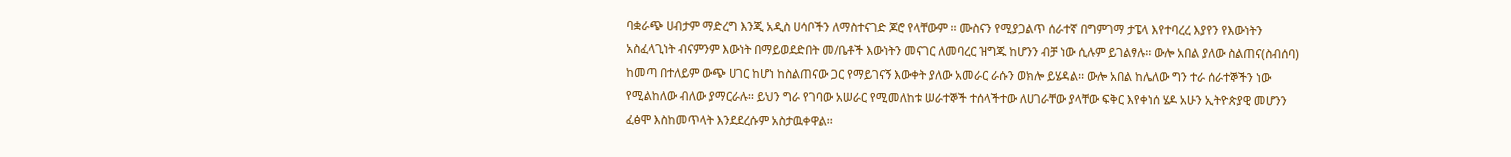ባቋራጭ ሀብታም ማድረግ እንጂ አዲስ ሀሳቦችን ለማስተናገድ ጆሮ የላቸውም ፡፡ ሙስናን የሚያጋልጥ ሰራተኛ በግምገማ ታፔላ እየተባረረ እያየን የእውነትን አስፈላጊነት ብናምንም እውነት በማይወደድበት መ/ቤቶች እውነትን መናገር ለመባረር ዝግጁ ከሆንን ብቻ ነው ሲሉም ይገልፃሉ፡፡ ውሎ አበል ያለው ስልጠና(ስብሰባ) ከመጣ በተለይም ውጭ ሀገር ከሆነ ከስልጠናው ጋር የማይገናኝ እውቀት ያለው አመራር ራሱን ወክሎ ይሄዳል፡፡ ውሎ አበል ከሌለው ግን ተራ ሰራተኞችን ነው የሚልከለው ብለው ያማርራሉ፡፡ ይህን ግራ የገባው አሠራር የሚመለከቱ ሠራተኞች ተሰላችተው ለሀገራቸው ያላቸው ፍቅር እየቀነሰ ሄዶ አሁን ኢትዮጵያዊ መሆንን ፈፅሞ እስከመጥላት እንደደረሱም አስታዉቀዋል፡፡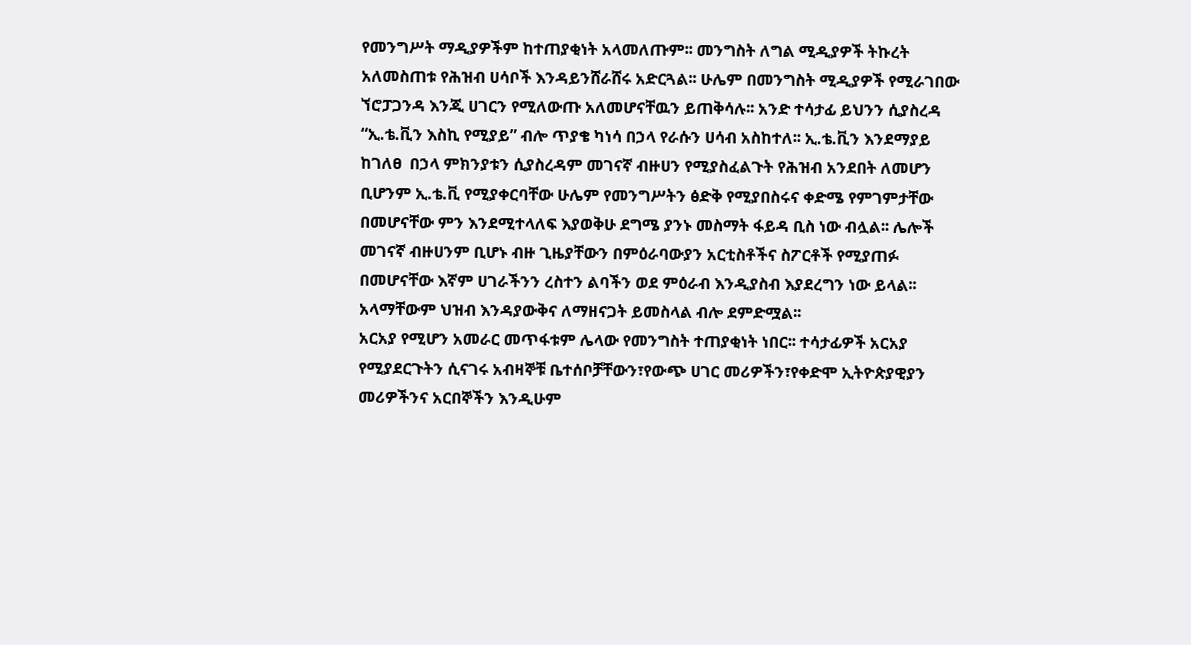የመንግሥት ማዲያዎችም ከተጠያቂነት አላመለጡም፡፡ መንግስት ለግል ሚዲያዎች ትኩረት አለመስጠቱ የሕዝብ ሀሳቦች እንዳይንሸራሸሩ አድርጓል፡፡ ሁሌም በመንግስት ሚዲያዎች የሚራገበው ኘሮፓጋንዳ እንጂ ሀገርን የሚለውጡ አለመሆናቸዉን ይጠቅሳሉ፡፡ አንድ ተሳታፊ ይህንን ሲያስረዳ “ኢ.ቴ.ቪን እስኪ የሚያይ” ብሎ ጥያቄ ካነሳ በኃላ የራሱን ሀሳብ አስከተለ፡፡ ኢ.ቴ.ቪን እንደማያይ ከገለፀ  በኃላ ምክንያቱን ሲያስረዳም መገናኛ ብዙሀን የሚያስፈልጉት የሕዝብ አንደበት ለመሆን ቢሆንም ኢ.ቴ.ቪ የሚያቀርባቸው ሁሌም የመንግሥትን ፅድቅ የሚያበስሩና ቀድሜ የምገምታቸው በመሆናቸው ምን እንደሚተላለፍ እያወቅሁ ደግሜ ያንኑ መስማት ፋይዳ ቢስ ነው ብሏል፡፡ ሌሎች መገናኛ ብዙሀንም ቢሆኑ ብዙ ጊዜያቸውን በምዕራባውያን አርቲስቶችና ስፖርቶች የሚያጠፉ በመሆናቸው እኛም ሀገራችንን ረስተን ልባችን ወደ ምዕራብ እንዲያስብ እያደረግን ነው ይላል፡፡ አላማቸውም ህዝብ እንዳያውቅና ለማዘናጋት ይመስላል ብሎ ደምድሟል፡፡
አርአያ የሚሆን አመራር መጥፋቱም ሌላው የመንግስት ተጠያቂነት ነበር፡፡ ተሳታፊዎች አርአያ የሚያደርጉትን ሲናገሩ አብዛኞቹ ቤተሰቦቻቸውን፣የውጭ ሀገር መሪዎችን፣የቀድሞ ኢትዮጵያዊያን መሪዎችንና አርበኞችን እንዲሁም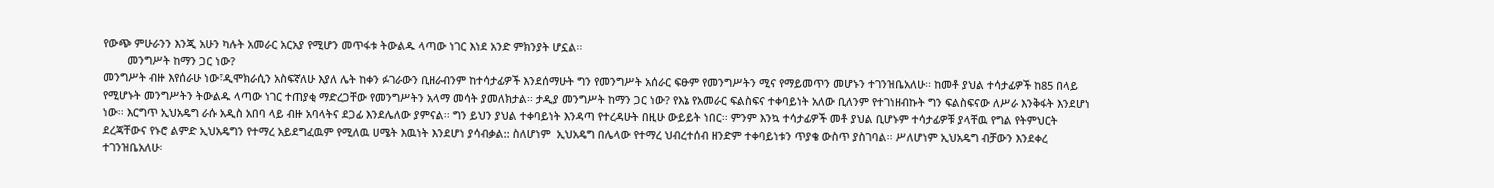የውጭ ምሁራንን እንጂ አሁን ካሉት አመራር አርአያ የሚሆን መጥፋቱ ትውልዱ ላጣው ነገር እነደ አንድ ምክንያት ሆኗል፡፡
        መንግሥት ከማን ጋር ነው?
መንግሥት ብዙ እየሰራሁ ነው፣ዲሞክራሲን አስፍኛለሁ እያለ ሌት ከቀን ፉገራውን ቢዘራብንም ከተሳታፊዎች እንደሰማሁት ግን የመንግሥት አሰራር ፍፁም የመንግሥትን ሚና የማይመጥን መሆኑን ተገንዝቤአለሁ፡፡ ከመቶ ያህል ተሳታፊዎች ከ85 በላይ የሚሆኑት መንግሥትን ትውልዱ ላጣው ነገር ተጠያቂ ማድረጋቸው የመንግሥትን አላማ መሳት ያመለክታል፡፡ ታዲያ መንግሥት ከማን ጋር ነው? የእኔ የአመራር ፍልስፍና ተቀባይነት አለው ቢለንም የተገነዘብኩት ግን ፍልስፍናው ለሥራ እንቅፋት እንደሆነ ነው፡፡ እርግጥ ኢህአዴግ ራሱ አዲስ አበባ ላይ ብዙ አባላትና ደጋፊ እንደሌለው ያምናል፡፡ ግን ይህን ያህል ተቀባይነት እንዳጣ የተረዳሁት በዚሁ ውይይት ነበር፡፡ ምንም እንኳ ተሳታፊዎች መቶ ያህል ቢሆኑም ተሳታፊዎቹ ያላቸዉ የግል የትምህርት ደረጃቸውና የኑሮ ልምድ ኢህአዴግን የተማረ አይደግፈዉም የሚለዉ ሀሜት እዉነት እንደሆነ ያሳብቃል:: ስለሆነም  ኢህአዴግ በሌላው የተማረ ህብረተሰብ ዘንድም ተቀባይነቱን ጥያቄ ውስጥ ያስገባል፡፡ ሥለሆነም ኢህአዴግ ብቻውን እንደቀረ ተገንዝቤአለሁ፡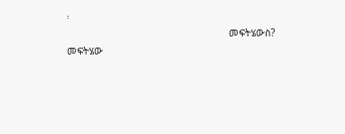፡
                                                      መፍትሄውስ?
መፍትሄው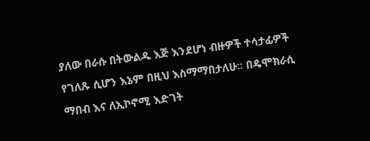ያለው በራሱ በትውልዱ እጅ እንደሆነ ብዙዎች ተሳታፊዎች የገለጹ ሲሆን እኔም በዚህ እስማማበታለሁ፡፡ በዴሞክራሲ ማበብ እና ለኢኮኖሚ እድገት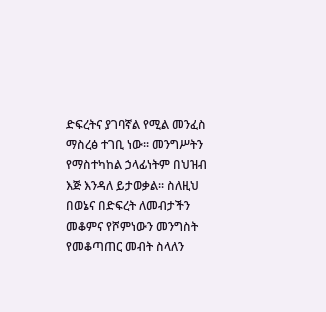ድፍረትና ያገባኛል የሚል መንፈስ ማስረፅ ተገቢ ነው፡፡ መንግሥትን የማስተካከል ኃላፊነትም በህዝብ እጅ እንዳለ ይታወቃል፡፡ ስለዚህ በወኔና በድፍረት ለመብታችን መቆምና የሾምነውን መንግስት የመቆጣጠር መብት ስላለን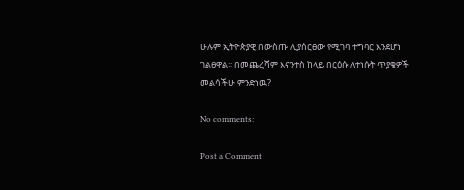ሁሉም ኢትዮጵያዊ በውስጡ ሊያሰርፀው የሚገባ ተግባር እንደሆነ ገልፀዋል፡፡ በመጨረሻም እናንተስ ከላይ በርዕሱ ለተነሱት ጥያቄዎች መልሳችሁ ምንድነዉ?

No comments:

Post a Comment